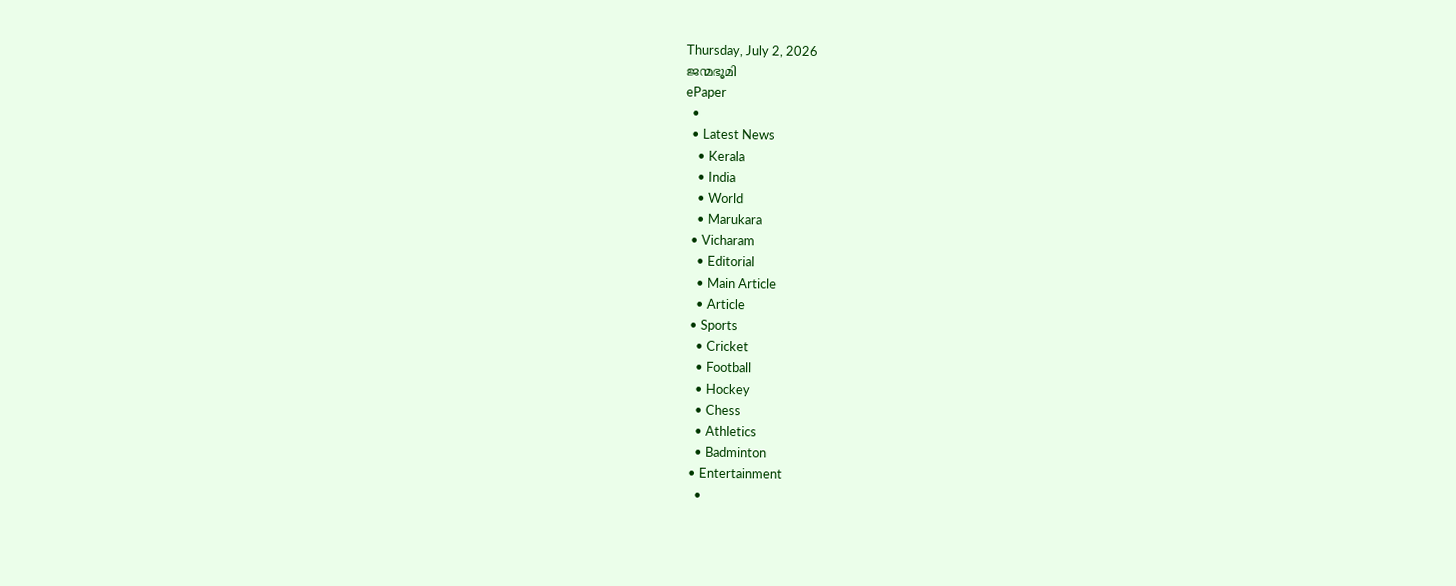Thursday, July 2, 2026
ജന്മഭൂമി
ePaper
  •
  • Latest News
    • Kerala
    • India
    • World
    • Marukara
  • Vicharam
    • Editorial
    • Main Article
    • Article
  • Sports
    • Cricket
    • Football
    • Hockey
    • Chess
    • Athletics
    • Badminton
  • Entertainment
    •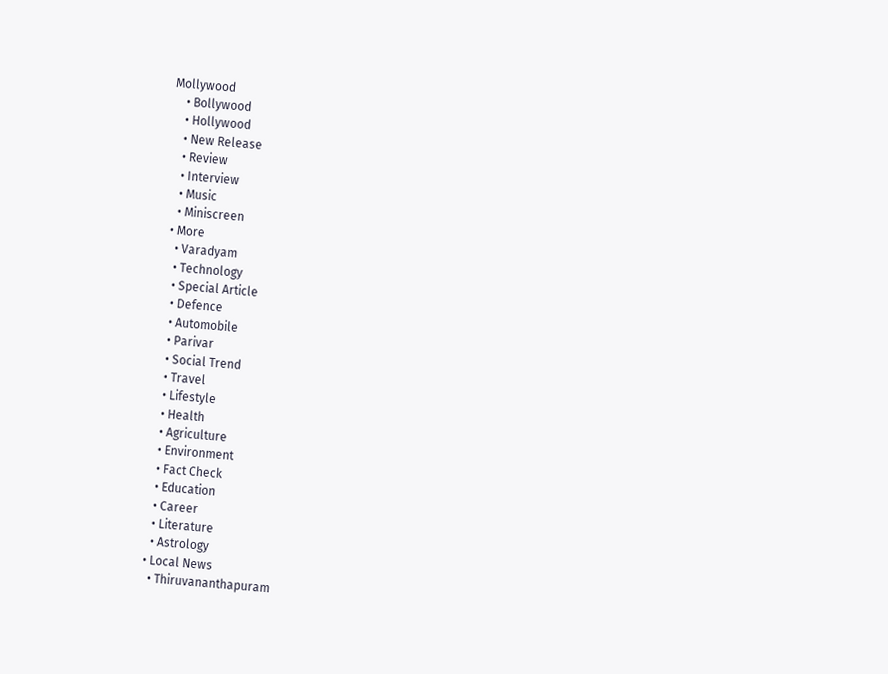Mollywood
    • Bollywood
    • Hollywood
    • New Release
    • Review
    • Interview
    • Music
    • Miniscreen
  • More
    • Varadyam
    • Technology
    • Special Article
    • Defence
    • Automobile
    • Parivar
    • Social Trend
    • Travel
    • Lifestyle
    • Health
    • Agriculture
    • Environment
    • Fact Check
    • Education
    • Career
    • Literature
    • Astrology
  • Local News
    • Thiruvananthapuram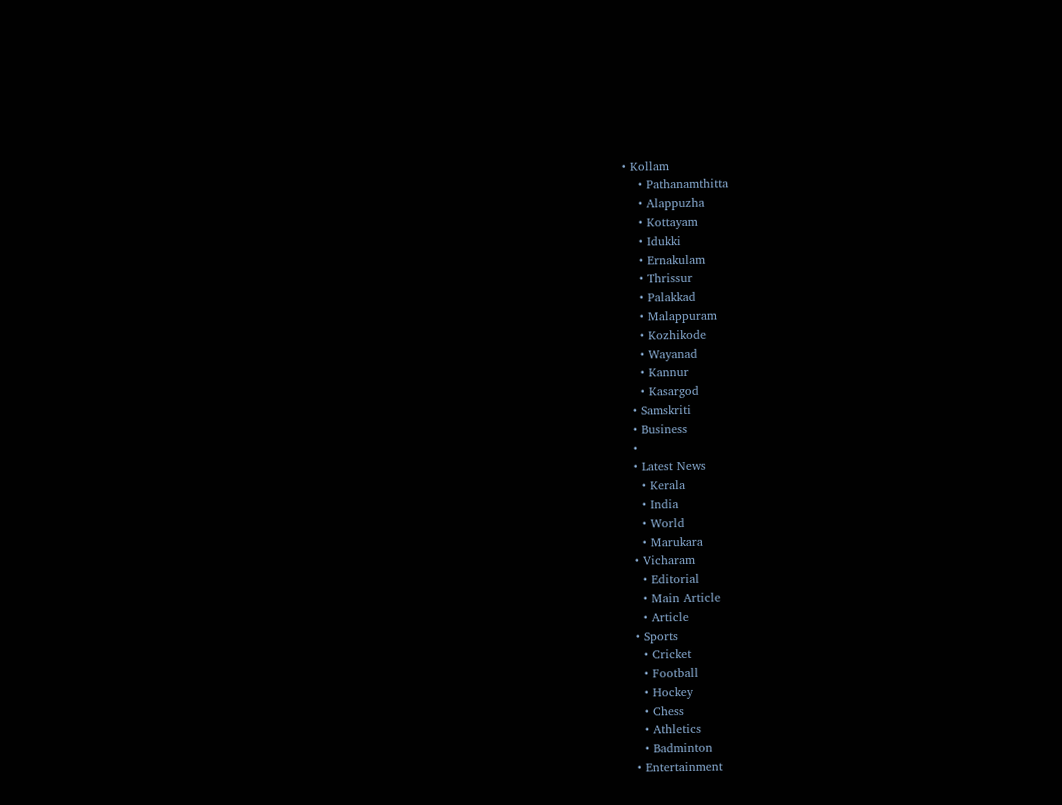• Kollam
    • Pathanamthitta
    • Alappuzha
    • Kottayam
    • Idukki
    • Ernakulam
    • Thrissur
    • Palakkad
    • Malappuram
    • Kozhikode
    • Wayanad
    • Kannur
    • Kasargod
  • Samskriti
  • Business
  •
  • Latest News
    • Kerala
    • India
    • World
    • Marukara
  • Vicharam
    • Editorial
    • Main Article
    • Article
  • Sports
    • Cricket
    • Football
    • Hockey
    • Chess
    • Athletics
    • Badminton
  • Entertainment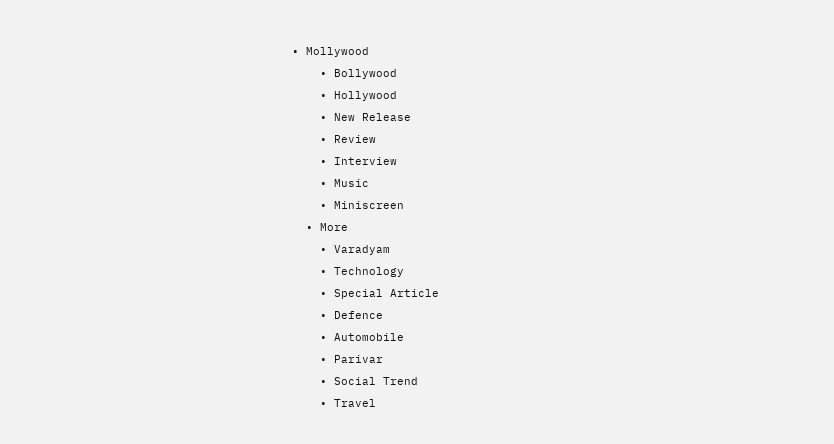• Mollywood
    • Bollywood
    • Hollywood
    • New Release
    • Review
    • Interview
    • Music
    • Miniscreen
  • More
    • Varadyam
    • Technology
    • Special Article
    • Defence
    • Automobile
    • Parivar
    • Social Trend
    • Travel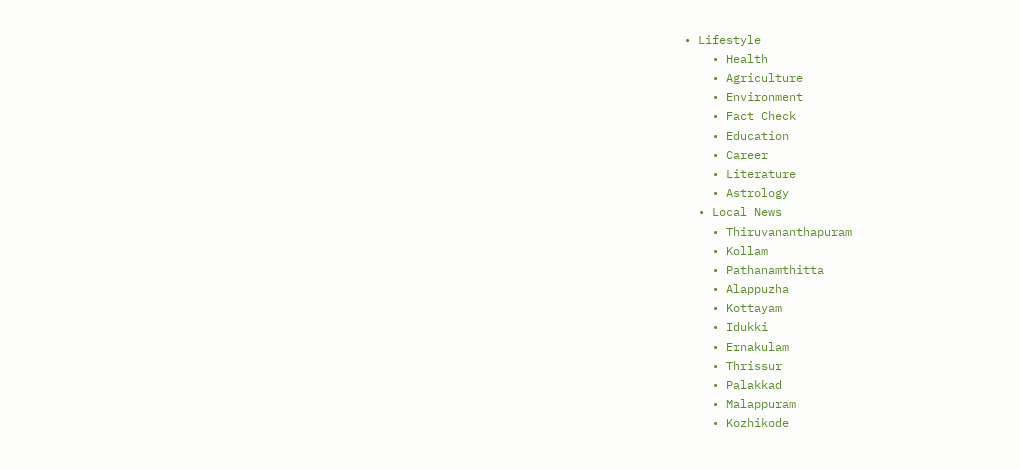• Lifestyle
    • Health
    • Agriculture
    • Environment
    • Fact Check
    • Education
    • Career
    • Literature
    • Astrology
  • Local News
    • Thiruvananthapuram
    • Kollam
    • Pathanamthitta
    • Alappuzha
    • Kottayam
    • Idukki
    • Ernakulam
    • Thrissur
    • Palakkad
    • Malappuram
    • Kozhikode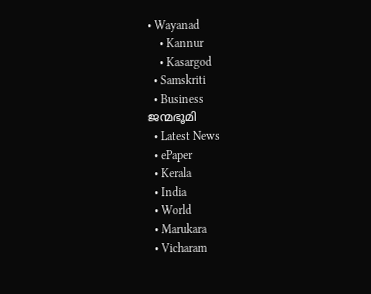• Wayanad
    • Kannur
    • Kasargod
  • Samskriti
  • Business
ജന്മഭൂമി
  • Latest News
  • ePaper
  • Kerala
  • India
  • World
  • Marukara
  • Vicharam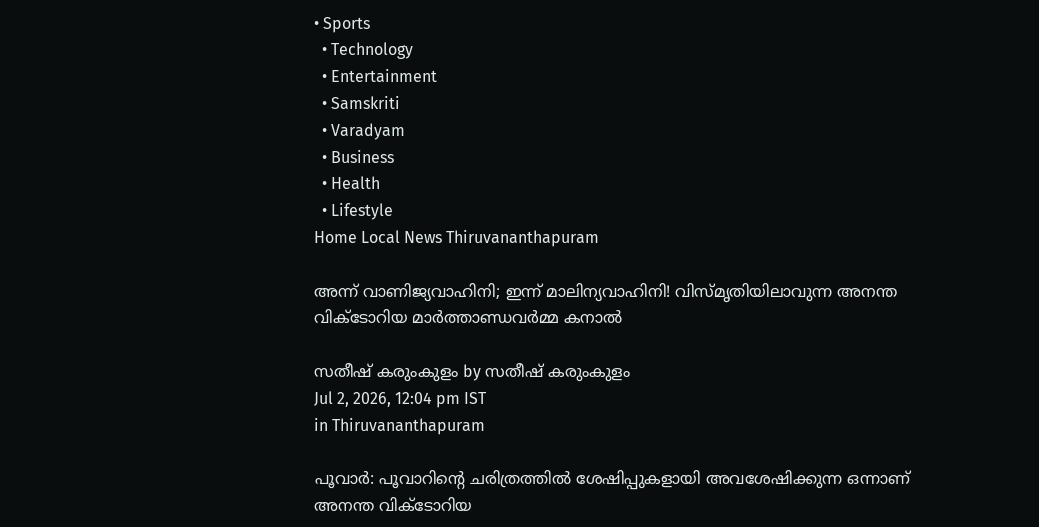• Sports
  • Technology
  • Entertainment
  • Samskriti
  • Varadyam
  • Business
  • Health
  • Lifestyle
Home Local News Thiruvananthapuram

അന്ന് വാണിജ്യവാഹിനി; ഇന്ന് മാലിന്യവാഹിനി! വിസ്മൃതിയിലാവുന്ന അനന്ത വിക്ടോറിയ മാര്‍ത്താണ്ഡവര്‍മ്മ കനാല്‍

സതീഷ് കരുംകുളം by സതീഷ് കരുംകുളം
Jul 2, 2026, 12:04 pm IST
in Thiruvananthapuram

പൂവാര്‍: പൂവാറിന്റെ ചരിത്രത്തില്‍ ശേഷിപ്പുകളായി അവശേഷിക്കുന്ന ഒന്നാണ് അനന്ത വിക്ടോറിയ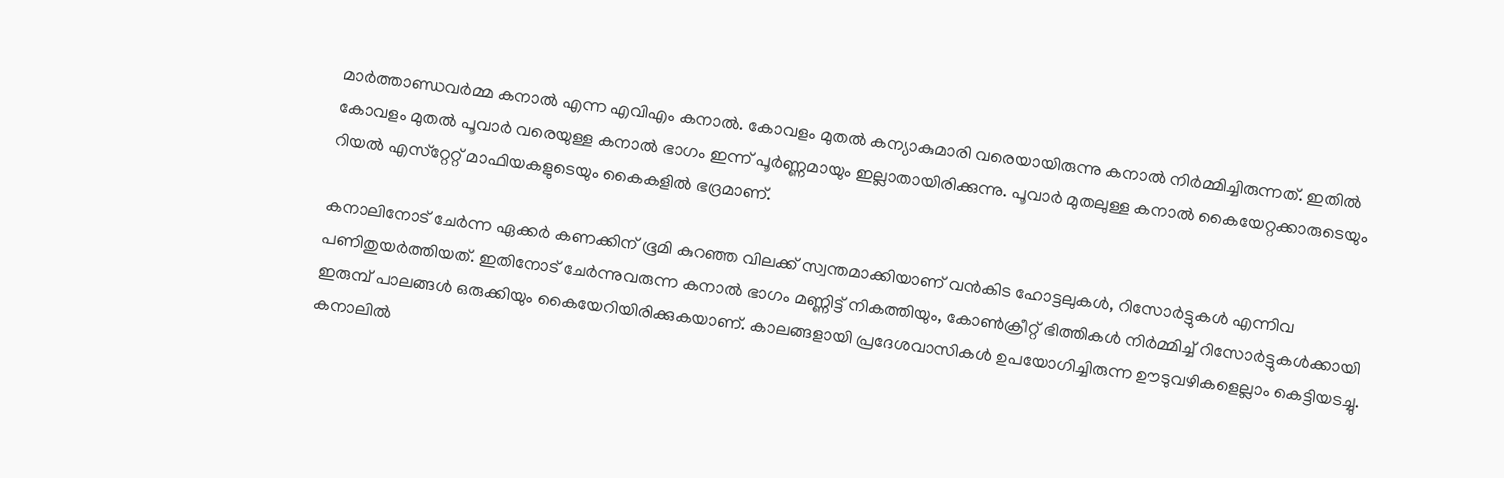മാര്‍ത്താണ്ഡവര്‍മ്മ കനാല്‍ എന്ന എവിഎം കനാല്‍. കോവളം മുതല്‍ കന്യാകുമാരി വരെയായിരുന്നു കനാല്‍ നിര്‍മ്മിച്ചിരുന്നത്. ഇതില്‍ കോവളം മുതല്‍ പൂവാര്‍ വരെയുള്ള കനാല്‍ ഭാഗം ഇന്ന് പൂര്‍ണ്ണമായും ഇല്ലാതായിരിക്കുന്നു. പൂവാര്‍ മുതലുള്ള കനാല്‍ കൈയേറ്റക്കാരുടെയും റിയല്‍ എസ്‌റ്റേറ്റ് മാഫിയകളുടെയും കൈകളില്‍ ഭദ്രമാണ്.

കനാലിനോട് ചേര്‍ന്ന ഏക്കര്‍ കണക്കിന് ഭൂമി കുറഞ്ഞ വിലക്ക് സ്വന്തമാക്കിയാണ് വന്‍കിട ഹോട്ടലുകള്‍, റിസോര്‍ട്ടുകള്‍ എന്നിവ പണിതുയര്‍ത്തിയത്. ഇതിനോട് ചേര്‍ന്നുവരുന്ന കനാല്‍ ഭാഗം മണ്ണിട്ട് നികത്തിയും, കോണ്‍ക്രീറ്റ് ഭിത്തികള്‍ നിര്‍മ്മിച്ച് റിസോര്‍ട്ടുകള്‍ക്കായി ഇരുമ്പ് പാലങ്ങള്‍ ഒരുക്കിയും കൈയേറിയിരിക്കുകയാണ്. കാലങ്ങളായി പ്രദേശവാസികള്‍ ഉപയോഗിച്ചിരുന്ന ഊടുവഴികളെല്ലാം കെട്ടിയടച്ചു. കനാലില്‍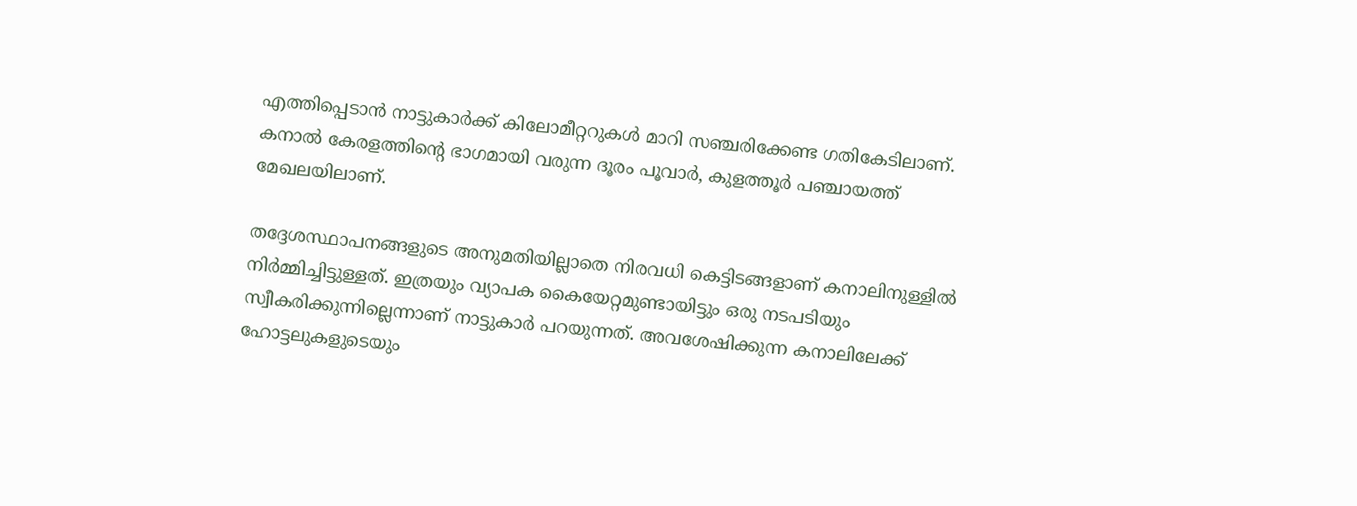എത്തിപ്പെടാന്‍ നാട്ടുകാര്‍ക്ക് കിലോമീറ്ററുകള്‍ മാറി സഞ്ചരിക്കേണ്ട ഗതികേടിലാണ്. കനാല്‍ കേരളത്തിന്റെ ഭാഗമായി വരുന്ന ദൂരം പൂവാര്‍, കുളത്തൂര്‍ പഞ്ചായത്ത് മേഖലയിലാണ്.

തദ്ദേശസ്ഥാപനങ്ങളുടെ അനുമതിയില്ലാതെ നിരവധി കെട്ടിടങ്ങളാണ് കനാലിനുള്ളില്‍ നിര്‍മ്മിച്ചിട്ടുള്ളത്. ഇത്രയും വ്യാപക കൈയേറ്റമുണ്ടായിട്ടും ഒരു നടപടിയും സ്വീകരിക്കുന്നില്ലെന്നാണ് നാട്ടുകാര്‍ പറയുന്നത്. അവശേഷിക്കുന്ന കനാലിലേക്ക് ഹോട്ടലുകളുടെയും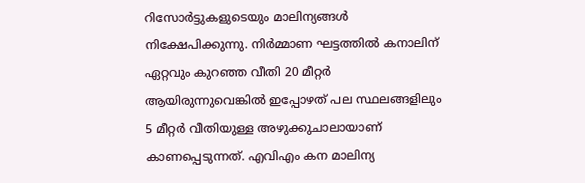റിസോര്‍ട്ടുകളുടെയും മാലിന്യങ്ങള്‍ നിക്ഷേപിക്കുന്നു. നിര്‍മ്മാണ ഘട്ടത്തില്‍ കനാലിന് ഏറ്റവും കുറഞ്ഞ വീതി 20 മീറ്റര്‍ ആയിരുന്നുവെങ്കില്‍ ഇപ്പോഴത് പല സ്ഥലങ്ങളിലും 5 മീറ്റര്‍ വീതിയുള്ള അഴുക്കുചാലായാണ് കാണപ്പെടുന്നത്. എവിഎം കന മാലിന്യ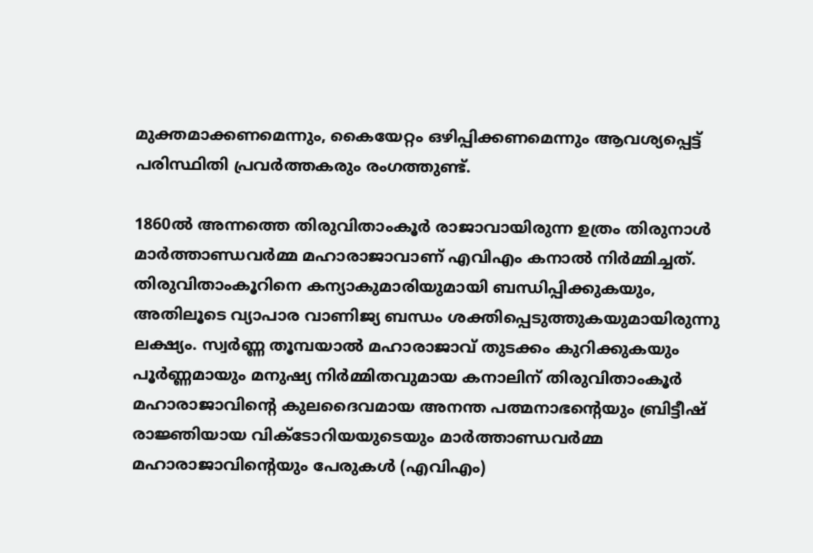മുക്തമാക്കണമെന്നും, കൈയേറ്റം ഒഴിപ്പിക്കണമെന്നും ആവശ്യപ്പെട്ട് പരിസ്ഥിതി പ്രവര്‍ത്തകരും രംഗത്തുണ്ട്.

1860ല്‍ അന്നത്തെ തിരുവിതാംകൂര്‍ രാജാവായിരുന്ന ഉത്രം തിരുനാള്‍ മാര്‍ത്താണ്ഡവര്‍മ്മ മഹാരാജാവാണ് എവിഎം കനാല്‍ നിര്‍മ്മിച്ചത്. തിരുവിതാംകൂറിനെ കന്യാകുമാരിയുമായി ബന്ധിപ്പിക്കുകയും, അതിലൂടെ വ്യാപാര വാണിജ്യ ബന്ധം ശക്തിപ്പെടുത്തുകയുമായിരുന്നു ലക്ഷ്യം. സ്വര്‍ണ്ണ തൂമ്പയാല്‍ മഹാരാജാവ് തുടക്കം കുറിക്കുകയും പൂര്‍ണ്ണമായും മനുഷ്യ നിര്‍മ്മിതവുമായ കനാലിന് തിരുവിതാംകൂര്‍ മഹാരാജാവിന്റെ കുലദൈവമായ അനന്ത പത്മനാഭന്റെയും ബ്രിട്ടീഷ് രാജ്ഞിയായ വിക്ടോറിയയുടെയും മാര്‍ത്താണ്ഡവര്‍മ്മ മഹാരാജാവിന്റെയും പേരുകള്‍ (എവിഎം)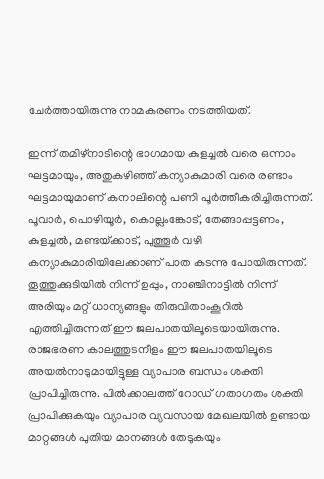ചേര്‍ത്തായിരുന്നു നാമകരണം നടത്തിയത്.

ഇന്ന് തമിഴ്‌നാടിന്റെ ഭാഗമായ കുളച്ചല്‍ വരെ ഒന്നാം ഘട്ടമായും, അതുകഴിഞ്ഞ് കന്യാകുമാരി വരെ രണ്ടാം ഘട്ടമായുമാണ് കനാലിന്റെ പണി പൂര്‍ത്തീകരിച്ചിരുന്നത്. പൂവാര്‍, പൊഴിയൂര്‍, കൊല്ലംങ്കോട്, തേങ്ങാപ്പട്ടണം, കുളച്ചല്‍, മണ്ടയ്‌ക്കാട്, പുത്തൂര്‍ വഴി കന്യാകുമാരിയിലേക്കാണ് പാത കടന്നു പോയിരുന്നത്. തൂത്തുക്കുടിയില്‍ നിന്ന് ഉപ്പും, നാഞ്ചിനാട്ടില്‍ നിന്ന് അരിയും മറ്റ് ധാന്യങ്ങളും തിരുവിതാംകൂറില്‍ എത്തിച്ചിരുന്നത് ഈ ജലപാതയിലൂടെയായിരുന്നു. രാജഭരണ കാലത്തുടനീളം ഈ ജലപാതയിലൂടെ അയല്‍നാടുമായിട്ടുള്ള വ്യാപാര ബന്ധം ശക്തി പ്രാപിച്ചിരുന്നു. പില്‍ക്കാലത്ത് റോഡ് ഗതാഗതം ശക്തി പ്രാപിക്കുകയും വ്യാപാര വ്യവസായ മേഖലയില്‍ ഉണ്ടായ മാറ്റങ്ങള്‍ പുതിയ മാനങ്ങള്‍ തേടുകയും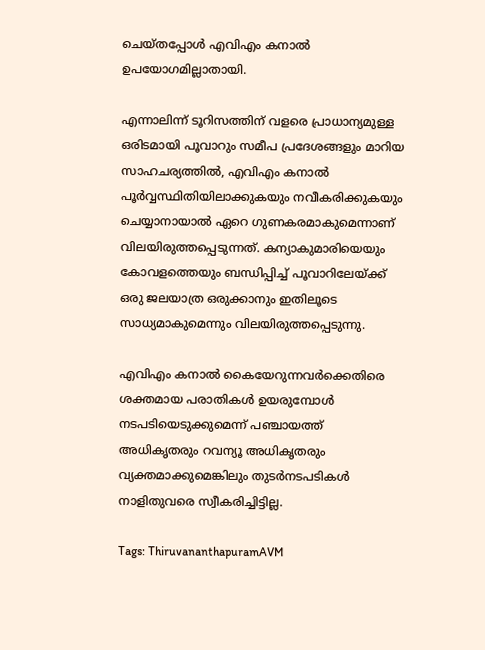ചെയ്തപ്പോള്‍ എവിഎം കനാല്‍ ഉപയോഗമില്ലാതായി.

എന്നാലിന്ന് ടൂറിസത്തിന് വളരെ പ്രാധാന്യമുള്ള ഒരിടമായി പൂവാറും സമീപ പ്രദേശങ്ങളും മാറിയ സാഹചര്യത്തില്‍, എവിഎം കനാല്‍ പൂര്‍വ്വസ്ഥിതിയിലാക്കുകയും നവീകരിക്കുകയും ചെയ്യാനായാല്‍ ഏറെ ഗുണകരമാകുമെന്നാണ് വിലയിരുത്തപ്പെടുന്നത്. കന്യാകുമാരിയെയും കോവളത്തെയും ബന്ധിപ്പിച്ച് പൂവാറിലേയ്‌ക്ക് ഒരു ജലയാത്ര ഒരുക്കാനും ഇതിലൂടെ സാധ്യമാകുമെന്നും വിലയിരുത്തപ്പെടുന്നു.

എവിഎം കനാല്‍ കൈയേറുന്നവര്‍ക്കെതിരെ ശക്തമായ പരാതികള്‍ ഉയരുമ്പോള്‍ നടപടിയെടുക്കുമെന്ന് പഞ്ചായത്ത് അധികൃതരും റവന്യൂ അധികൃതരും വ്യക്തമാക്കുമെങ്കിലും തുടര്‍നടപടികള്‍ നാളിതുവരെ സ്വീകരിച്ചിട്ടില്ല.

Tags: ThiruvananthapuramAVM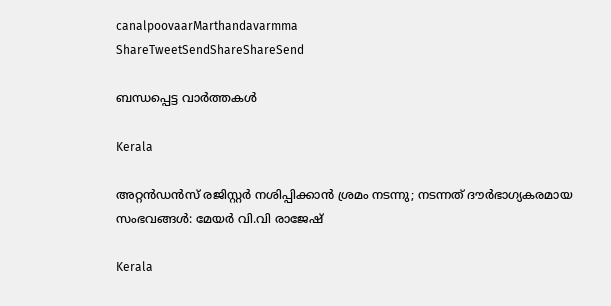canalpoovaarMarthandavarmma
ShareTweetSendShareShareSend

ബന്ധപ്പെട്ട വാര്‍ത്തകള്‍

Kerala

അറ്റൻഡൻസ് രജിസ്റ്റർ നശിപ്പിക്കാൻ ശ്രമം നടന്നു; നടന്നത് ദൗർഭാഗ്യകരമായ സംഭവങ്ങൾ: മേയർ വി.വി രാജേഷ്

Kerala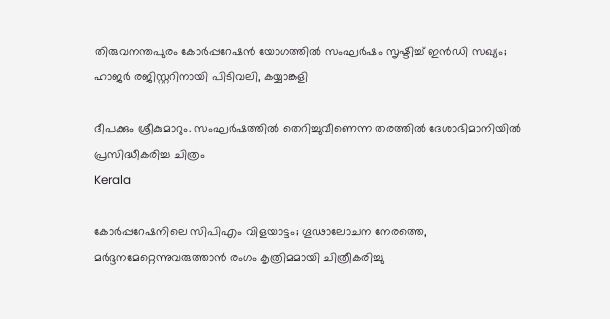തിരുവനന്തപുരം കോർപ്പറേഷൻ യോഗത്തിൽ സംഘർഷം സൃഷ്ടിച്ച് ഇൻഡി സഖ്യം; ഹാജര്‍ രജിസ്റ്ററിനായി പിടിവലി, കയ്യാങ്കളി

ദീപക്കും ശ്രീകുമാറും. സംഘര്‍ഷത്തില്‍ തെറിച്ചുവീണെന്ന തരത്തില്‍ ദേശാഭിമാനിയില്‍ പ്രസിദ്ധീകരിച്ച ചിത്രം
Kerala

കോര്‍പ്പറേഷനിലെ സിപിഎം വിളയാട്ടം; ഗൂഢാലോചന നേരത്തെ, മര്‍ദ്ദനമേറ്റെന്നുവരുത്താന്‍ രംഗം കൃത്രിമമായി ചിത്രീകരിച്ചു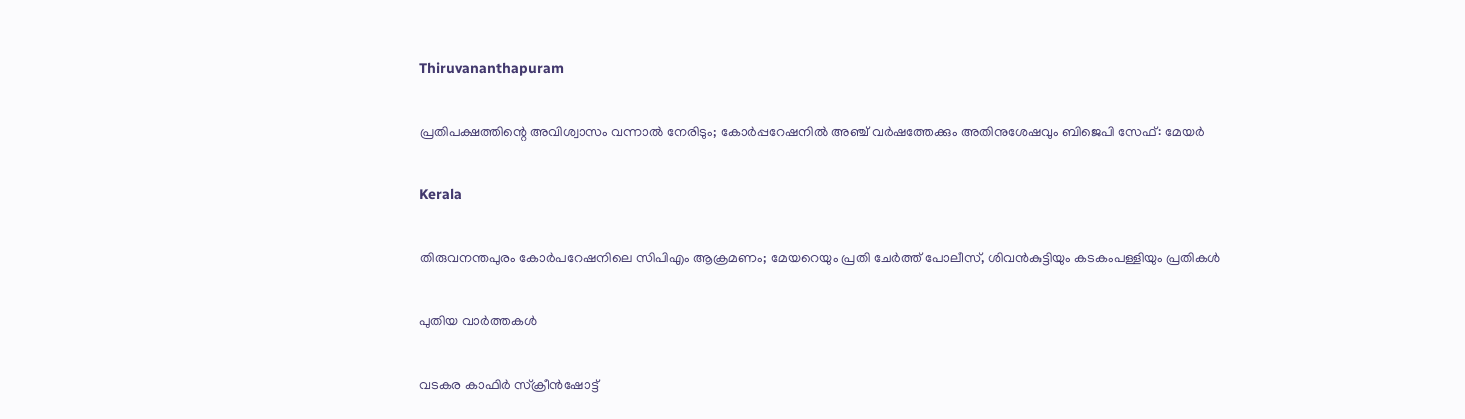Thiruvananthapuram

പ്രതിപക്ഷത്തിന്റെ അവിശ്വാസം വന്നാൽ നേരിടും; കോർപ്പറേഷനിൽ അഞ്ച് വർഷത്തേക്കും അതിനുശേഷവും ബിജെപി സേഫ്: മേയർ

Kerala

തിരുവനന്തപുരം കോര്‍പറേഷനിലെ സിപിഎം ആക്രമണം; മേയറെയും പ്രതി ചേർത്ത് പോലീസ്, ശിവന്‍കുട്ടിയും കടകംപള്ളിയും പ്രതികള്‍

പുതിയ വാര്‍ത്തകള്‍

വടകര കാഫിര്‍ സ്‌ക്രീൻഷോട്ട്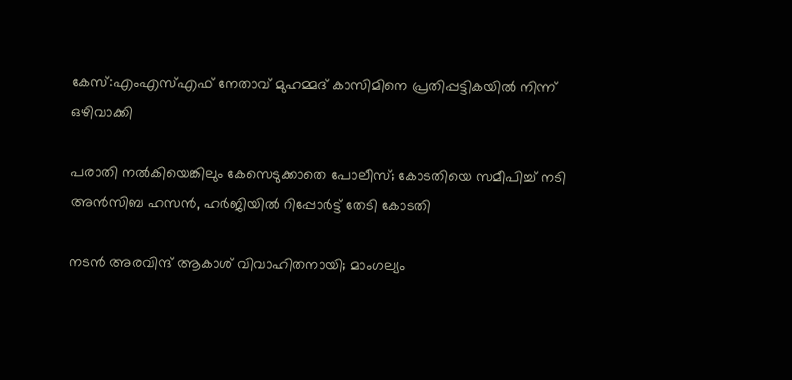കേസ്:എംഎസ്‌എഫ് നേതാവ് മുഹമ്മദ് കാസിമിനെ പ്രതിപ്പട്ടികയില്‍ നിന്ന് ഒഴിവാക്കി

പരാതി നൽകിയെങ്കിലും കേസെടുക്കാതെ പോലീസ്; കോടതിയെ സമീപിച്ച് നടി അൻസിബ ഹസൻ, ഹർജിയിൽ റിപ്പോർട്ട് തേടി കോടതി

നടൻ അരവിന്ദ് ആകാശ് വിവാഹിതനായി; മാംഗല്യം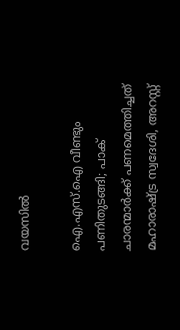വയസില്‍

ഐ.എസ്.ഐ വീണ്ടും പണിതുടങ്ങി; പാക് ചാരന്മാര്‍ക്ക് പണമെത്തിച്ചത് മഹാരാഷ്‌ട്ര സ്വദേശി, അറസ്റ്റ്‌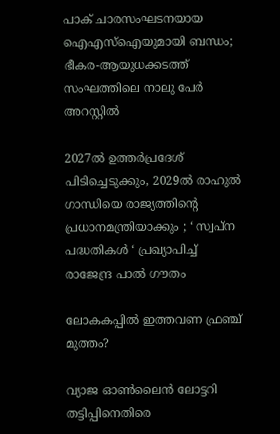പാക് ചാരസംഘടനയായ ഐഎസ്ഐയുമായി ബന്ധം; ഭീകര-ആയുധക്കടത്ത് സംഘത്തിലെ നാലു പേർ അറസ്റ്റിൽ

2027ൽ ഉത്തർപ്രദേശ് പിടിച്ചെടുക്കും, 2029ൽ രാഹുൽ ഗാന്ധിയെ രാജ്യത്തിന്റെ പ്രധാനമന്ത്രിയാക്കും ; ‘ സ്വപ്ന പദ്ധതികൾ ‘ പ്രഖ്യാപിച്ച്  രാജേന്ദ്ര പാൽ ഗൗതം

ലോകകപ്പില്‍ ഇത്തവണ ഫ്രഞ്ച് മുത്തം?

വ്യാജ ഓണ്‍ലൈന്‍ ലോട്ടറി തട്ടിപ്പിനെതിരെ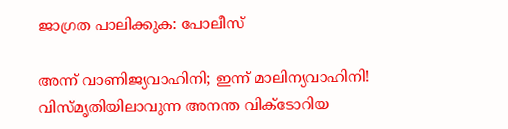ജാഗ്രത പാലിക്കുക: പോലീസ്

അന്ന് വാണിജ്യവാഹിനി; ഇന്ന് മാലിന്യവാഹിനി! വിസ്മൃതിയിലാവുന്ന അനന്ത വിക്ടോറിയ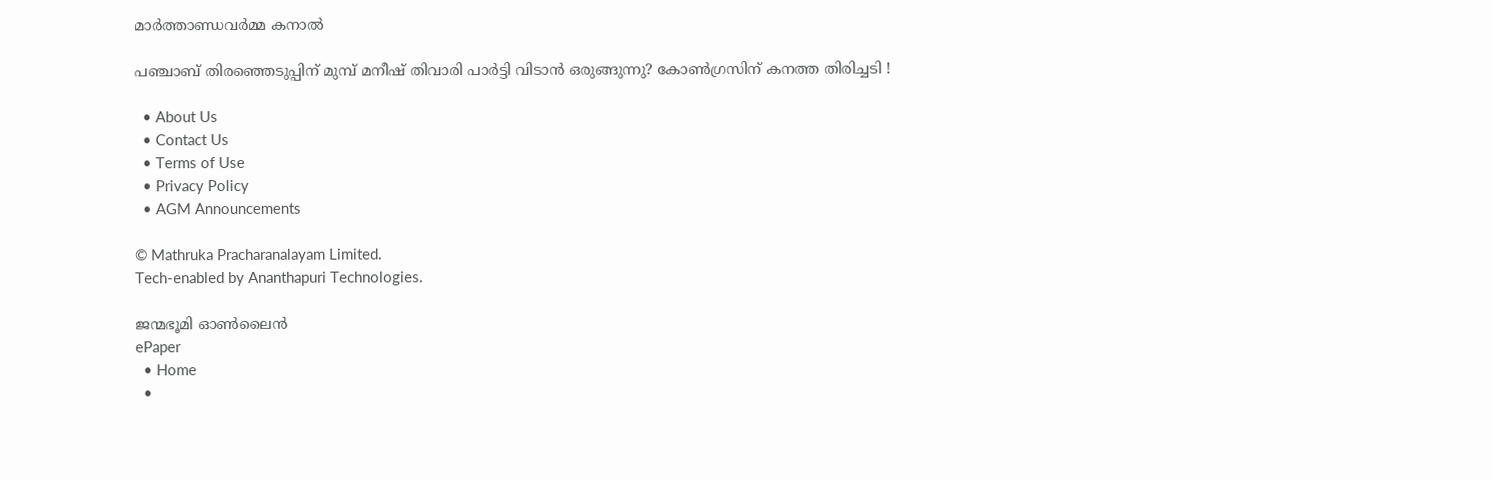മാര്‍ത്താണ്ഡവര്‍മ്മ കനാല്‍

പഞ്ചാബ് തിരഞ്ഞെടുപ്പിന് മുമ്പ് മനീഷ് തിവാരി പാർട്ടി വിടാൻ ഒരുങ്ങുന്നു? കോൺഗ്രസിന് കനത്ത തിരിച്ചടി !

  • About Us
  • Contact Us
  • Terms of Use
  • Privacy Policy
  • AGM Announcements

© Mathruka Pracharanalayam Limited.
Tech-enabled by Ananthapuri Technologies.

ജന്മഭൂമി ഓണ്‍ലൈന്‍
ePaper
  • Home
  •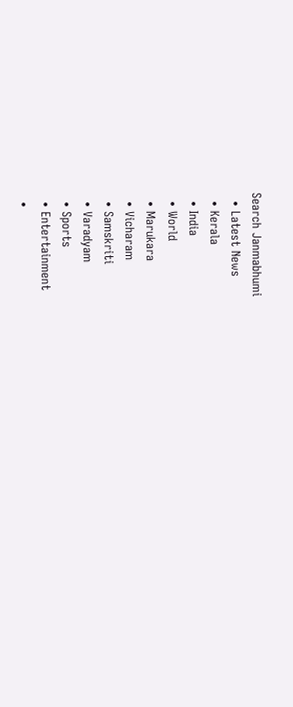Search Janmabhumi
  • Latest News
  • Kerala
  • India
  • World
  • Marukara
  • Vicharam
  • Samskriti
  • Varadyam
  • Sports
  • Entertainment
  •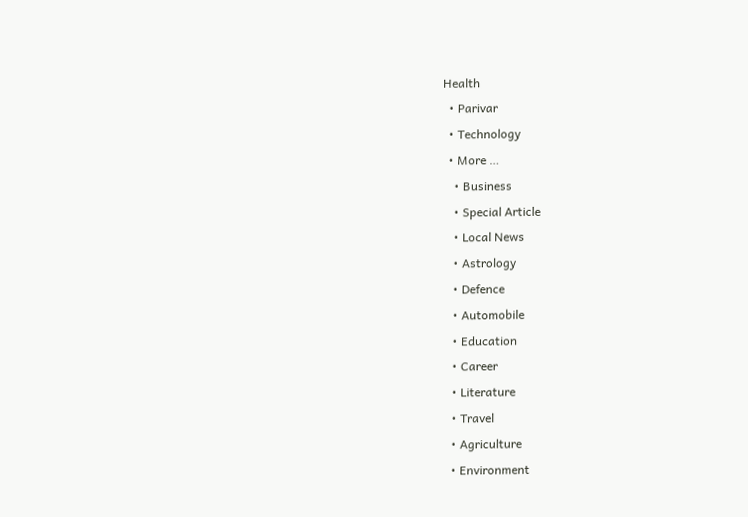Health
  • Parivar
  • Technology
  • More …
    • Business
    • Special Article
    • Local News
    • Astrology
    • Defence
    • Automobile
    • Education
    • Career
    • Literature
    • Travel
    • Agriculture
    • Environment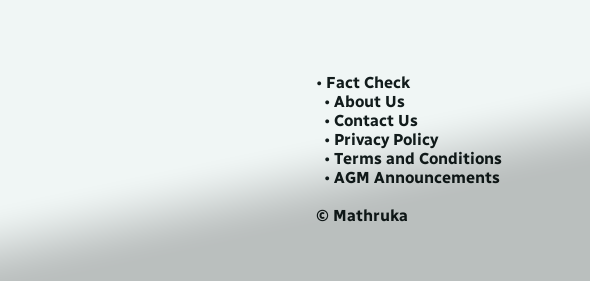• Fact Check
  • About Us
  • Contact Us
  • Privacy Policy
  • Terms and Conditions
  • AGM Announcements

© Mathruka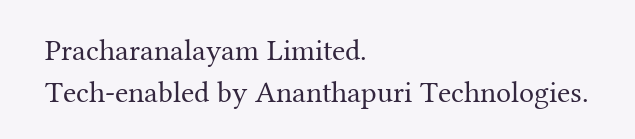Pracharanalayam Limited.
Tech-enabled by Ananthapuri Technologies.